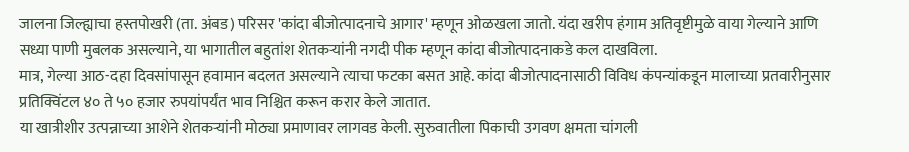जालना जिल्ह्याचा हस्तपोखरी (ता. अंबड) परिसर 'कांदा बीजोत्पादनाचे आगार' म्हणून ओळखला जातो. यंदा खरीप हंगाम अतिवृष्टीमुळे वाया गेल्याने आणि सध्या पाणी मुबलक असल्याने, या भागातील बहुतांश शेतकऱ्यांनी नगदी पीक म्हणून कांदा बीजोत्पादनाकडे कल दाखविला.
मात्र, गेल्या आठ-दहा दिवसांपासून हवामान बदलत असल्याने त्याचा फटका बसत आहे. कांदा बीजोत्पादनासाठी विविध कंपन्यांकडून मालाच्या प्रतवारीनुसार प्रतिक्विंटल ४० ते ५० हजार रुपयांपर्यंत भाव निश्चित करून करार केले जातात.
या खात्रीशीर उत्पन्नाच्या आशेने शेतकऱ्यांनी मोठ्या प्रमाणावर लागवड केली. सुरुवातीला पिकाची उगवण क्षमता चांगली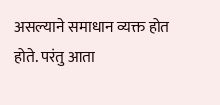असल्याने समाधान व्यक्त होत होते. परंतु आता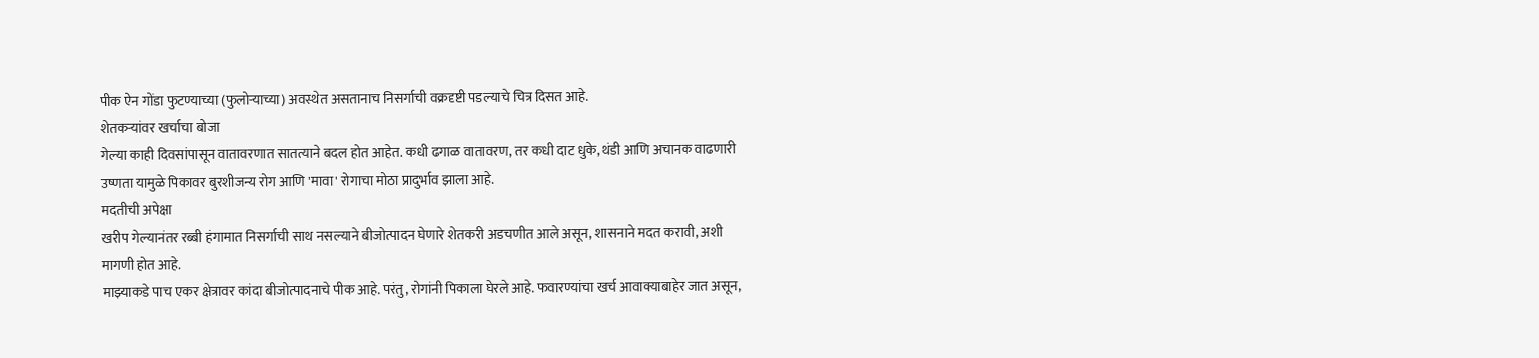पीक ऐन गोंडा फुटण्याच्या (फुलोऱ्याच्या) अवस्थेत असतानाच निसर्गाची वक्रदृष्टी पडल्याचे चित्र दिसत आहे.
शेतकऱ्यांवर खर्चाचा बोजा
गेल्या काही दिवसांपासून वातावरणात सातत्याने बदल होत आहेत. कधी ढगाळ वातावरण, तर कधी दाट धुके, थंडी आणि अचानक वाढणारी उष्णता यामुळे पिकावर बुरशीजन्य रोग आणि 'मावा' रोगाचा मोठा प्रादुर्भाव झाला आहे.
मदतीची अपेक्षा
खरीप गेल्यानंतर रब्बी हंगामात निसर्गाची साथ नसल्याने बीजोत्पादन घेणारे शेतकरी अडचणीत आले असून, शासनाने मदत करावी, अशी मागणी होत आहे.
माझ्याकडे पाच एकर क्षेत्रावर कांदा बीजोत्पादनाचे पीक आहे. परंतु, रोगांनी पिकाला घेरले आहे. फवारण्यांचा खर्च आवाक्याबाहेर जात असून,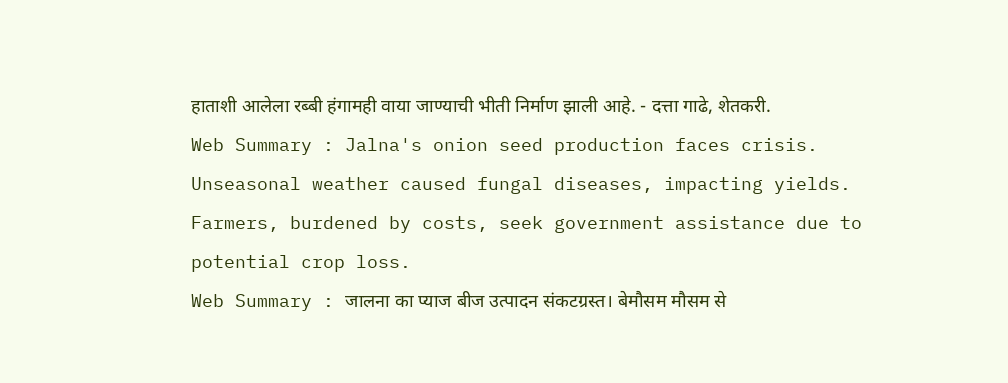हाताशी आलेला रब्बी हंगामही वाया जाण्याची भीती निर्माण झाली आहे. - दत्ता गाढे, शेतकरी.
Web Summary : Jalna's onion seed production faces crisis. Unseasonal weather caused fungal diseases, impacting yields. Farmers, burdened by costs, seek government assistance due to potential crop loss.
Web Summary : जालना का प्याज बीज उत्पादन संकटग्रस्त। बेमौसम मौसम से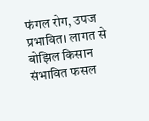फंगल रोग, उपज प्रभावित। लागत से बोझिल किसान संभावित फसल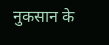नुकसान के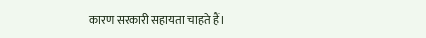कारण सरकारी सहायता चाहते हैं।